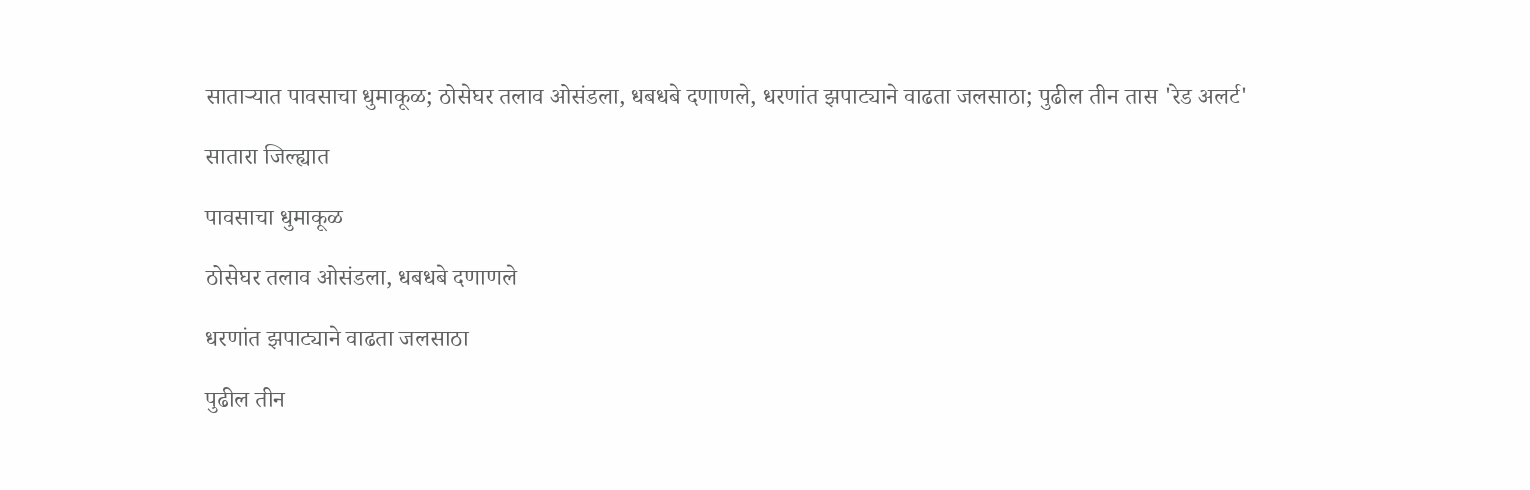साताऱ्यात पावसाचा धुमाकूळ; ठोसेघर तलाव ओसंडला, धबधबे दणाणले, धरणांत झपाट्याने वाढता जलसाठा; पुढील तीन तास 'रेड अलर्ट'

सातारा जिल्ह्यात

पावसाचा धुमाकूळ

ठोसेघर तलाव ओसंडला, धबधबे दणाणले

धरणांत झपाट्याने वाढता जलसाठा

पुढील तीन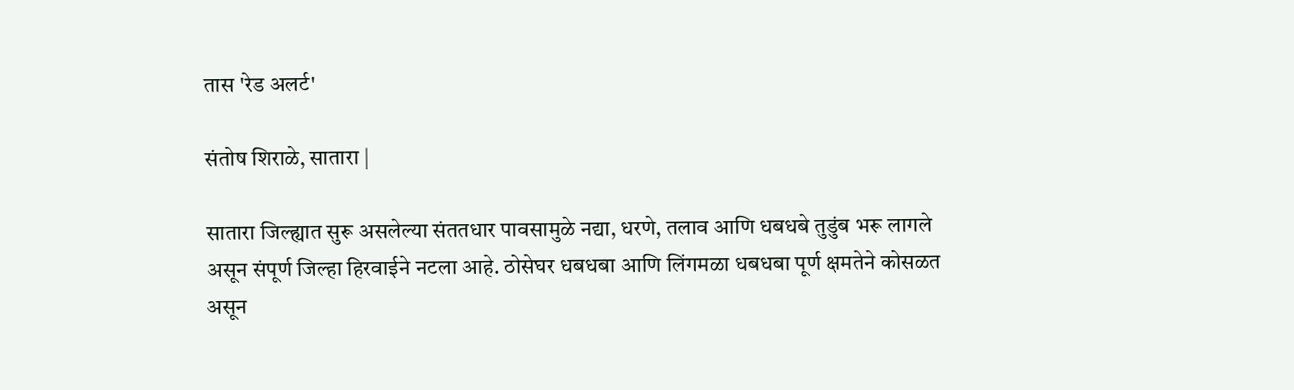तास 'रेड अलर्ट'

संतोष शिराळे, सातारा |

सातारा जिल्ह्यात सुरू असलेल्या संततधार पावसामुळे नद्या, धरणे, तलाव आणि धबधबे तुडुंब भरू लागले असून संपूर्ण जिल्हा हिरवाईने नटला आहे. ठोसेघर धबधबा आणि लिंगमळा धबधबा पूर्ण क्षमतेने कोसळत असून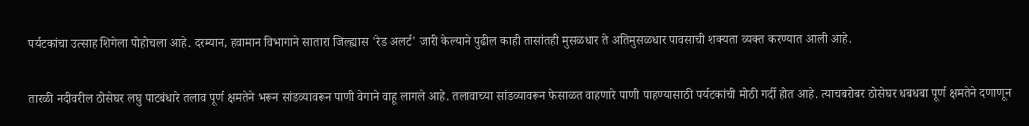पर्यटकांचा उत्साह शिगेला पोहोचला आहे. दरम्यान, हवामान विभागाने सातारा जिल्ह्यास 'रेड अलर्ट' जारी केल्याने पुढील काही तासांतही मुसळधार ते अतिमुसळधार पावसाची शक्यता व्यक्त करण्यात आली आहे.

तारळी नदीवरील ठोसेघर लघु पाटबंधारे तलाव पूर्ण क्षमतेने भरून सांडव्यावरून पाणी वेगाने वाहू लागले आहे. तलावाच्या सांडव्यावरून फेसाळत वाहणारे पाणी पाहण्यासाठी पर्यटकांची मोठी गर्दी होत आहे. त्याचबरोबर ठोसेघर धबधबा पूर्ण क्षमतेने दणाणून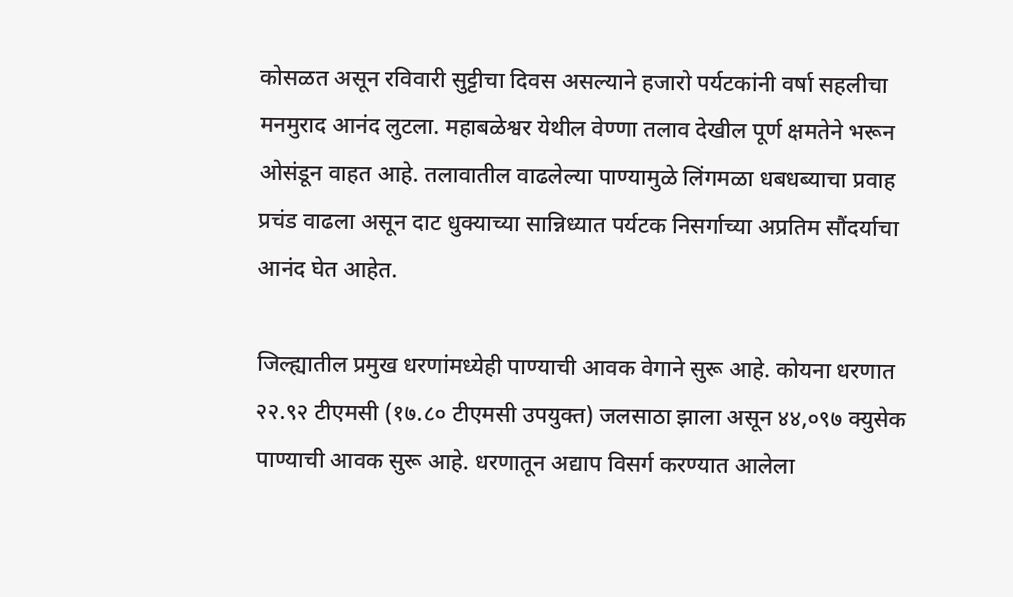कोसळत असून रविवारी सुट्टीचा दिवस असल्याने हजारो पर्यटकांनी वर्षा सहलीचा मनमुराद आनंद लुटला. महाबळेश्वर येथील वेण्णा तलाव देखील पूर्ण क्षमतेने भरून ओसंडून वाहत आहे. तलावातील वाढलेल्या पाण्यामुळे लिंगमळा धबधब्याचा प्रवाह प्रचंड वाढला असून दाट धुक्याच्या सान्निध्यात पर्यटक निसर्गाच्या अप्रतिम सौंदर्याचा आनंद घेत आहेत.

जिल्ह्यातील प्रमुख धरणांमध्येही पाण्याची आवक वेगाने सुरू आहे. कोयना धरणात २२.९२ टीएमसी (१७.८० टीएमसी उपयुक्त) जलसाठा झाला असून ४४,०९७ क्युसेक पाण्याची आवक सुरू आहे. धरणातून अद्याप विसर्ग करण्यात आलेला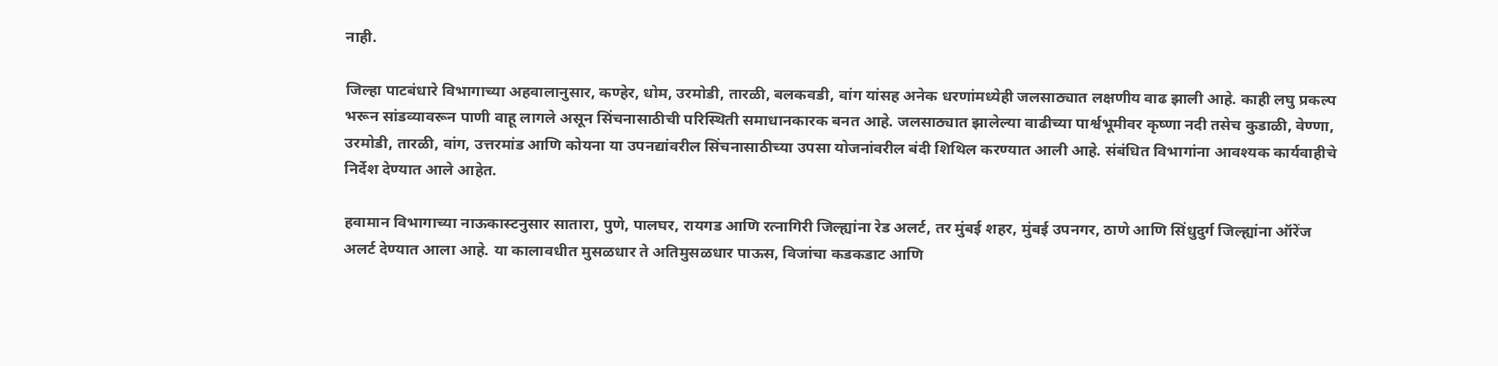नाही.

जिल्हा पाटबंधारे विभागाच्या अहवालानुसार, कण्हेर, धोम, उरमोडी, तारळी, बलकवडी, वांग यांसह अनेक धरणांमध्येही जलसाठ्यात लक्षणीय वाढ झाली आहे. काही लघु प्रकल्प भरून सांडव्यावरून पाणी वाहू लागले असून सिंचनासाठीची परिस्थिती समाधानकारक बनत आहे. जलसाठ्यात झालेल्या वाढीच्या पार्श्वभूमीवर कृष्णा नदी तसेच कुडाळी, वेण्णा, उरमोडी, तारळी, वांग, उत्तरमांड आणि कोयना या उपनद्यांवरील सिंचनासाठीच्या उपसा योजनांवरील बंदी शिथिल करण्यात आली आहे. संबंधित विभागांना आवश्यक कार्यवाहीचे निर्देश देण्यात आले आहेत.

हवामान विभागाच्या नाऊकास्टनुसार सातारा, पुणे, पालघर, रायगड आणि रत्नागिरी जिल्ह्यांना रेड अलर्ट, तर मुंबई शहर, मुंबई उपनगर, ठाणे आणि सिंधुदुर्ग जिल्ह्यांना ऑरेंज अलर्ट देण्यात आला आहे. या कालावधीत मुसळधार ते अतिमुसळधार पाऊस, विजांचा कडकडाट आणि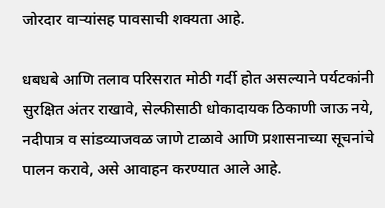जोरदार वाऱ्यांसह पावसाची शक्यता आहे.

धबधबे आणि तलाव परिसरात मोठी गर्दी होत असल्याने पर्यटकांनी सुरक्षित अंतर राखावे, सेल्फीसाठी धोकादायक ठिकाणी जाऊ नये, नदीपात्र व सांडव्याजवळ जाणे टाळावे आणि प्रशासनाच्या सूचनांचे पालन करावे, असे आवाहन करण्यात आले आहे.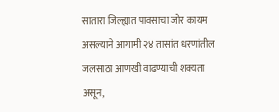सातारा जिल्ह्यात पावसाचा जोर कायम असल्याने आगामी २४ तासांत धरणांतील जलसाठा आणखी वाढण्याची शक्यता असून,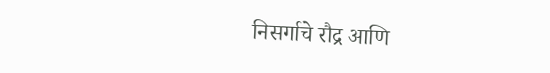निसर्गाचे रौद्र आणि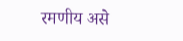रमणीय असे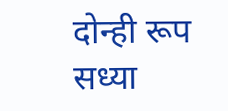दोन्ही रूप सध्या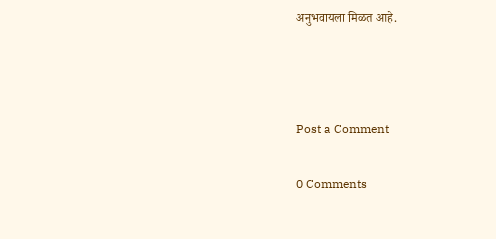अनुभवायला मिळत आहे.



Post a Comment

0 Comments